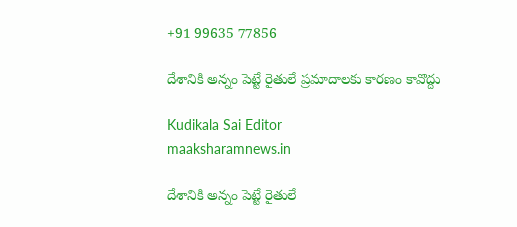+91 99635 77856

దేశానికి అన్నం పెట్టే రైతులే ప్రమాదాలకు కారణం కావొద్దు

Kudikala Sai Editor
maaksharamnews.in

దేశానికి అన్నం పెట్టే రైతులే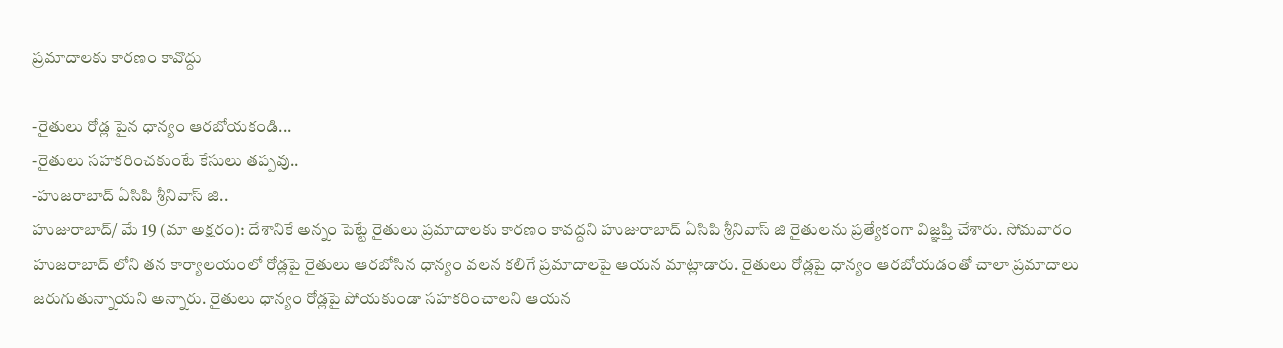ప్రమాదాలకు కారణం కావొద్దు

-రైతులు రోడ్ల పైన ధాన్యం ఆరబోయకండి...
-రైతులు సహకరించకుంటే కేసులు తప్పవు..
-హుజరాబాద్ ఏసిపి శ్రీనివాస్ జి..
హుజురాబాద్/ మే 19 (మా అక్షరం): దేశానికే అన్నం పెట్టే రైతులు ప్రమాదాలకు కారణం కావద్దని హుజురాబాద్ ఏసిపి శ్రీనివాస్ జి రైతులను ప్రత్యేకంగా విజ్ఞప్తి చేశారు. సోమవారం హుజరాబాద్ లోని తన కార్యాలయంలో రోడ్లపై రైతులు ఆరబోసిన ధాన్యం వలన కలిగే ప్రమాదాలపై ఆయన మాట్లాడారు. రైతులు రోడ్లపై ధాన్యం ఆరబోయడంతో చాలా ప్రమాదాలు జరుగుతున్నాయని అన్నారు. రైతులు ధాన్యం రోడ్లపై పోయకుండా సహకరించాలని ఆయన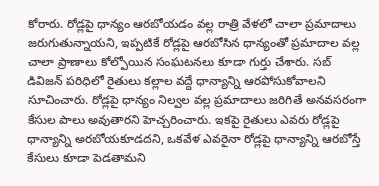కోరారు. రోడ్లపై ధాన్యం ఆరబోయడం వల్ల రాత్రి వేళలో చాలా ప్రమాదాలు జరుగుతున్నాయని, ఇప్పటికే రోడ్లపై ఆరబోసిన ధాన్యంతో ప్రమాదాల వల్ల చాలా ప్రాణాలు కోల్పోయిన సంఘటనలు కూడా గుర్తు చేశారు. సబ్ డివిజన్ పరిధిలో రైతులు కల్లాల వద్దే ధాన్యాన్ని ఆరపోసుకోవాలని సూచించారు. రోడ్లపై ధాన్యం నిల్వల వల్ల ప్రమాదాలు జరిగితే అనవసరంగా కేసుల పాలు అవుతారని హెచ్చరించారు. ఇకపై రైతులు ఎవరు రోడ్లపై ధాన్యాన్ని అరబోయకూడదని, ఒకవేళ ఎవరైనా రోడ్లపై ధాన్యాన్ని ఆరబోస్తే కేసులు కూడా పెడతామని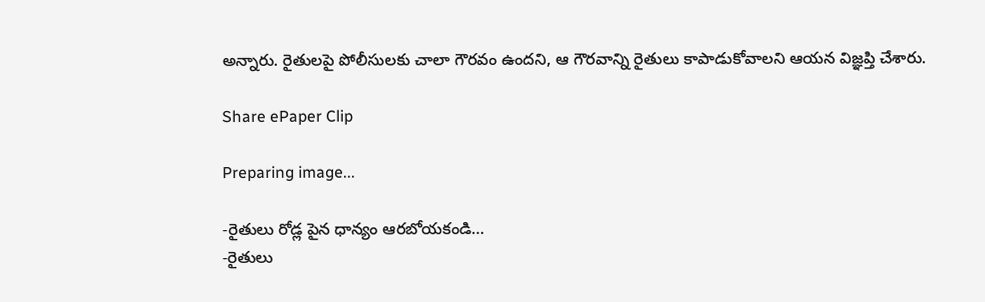అన్నారు. రైతులపై పోలీసులకు చాలా గౌరవం ఉందని, ఆ గౌరవాన్ని రైతులు కాపాడుకోవాలని ఆయన విజ్ఞప్తి చేశారు.

Share ePaper Clip

Preparing image...

-రైతులు రోడ్ల పైన ధాన్యం ఆరబోయకండి…
-రైతులు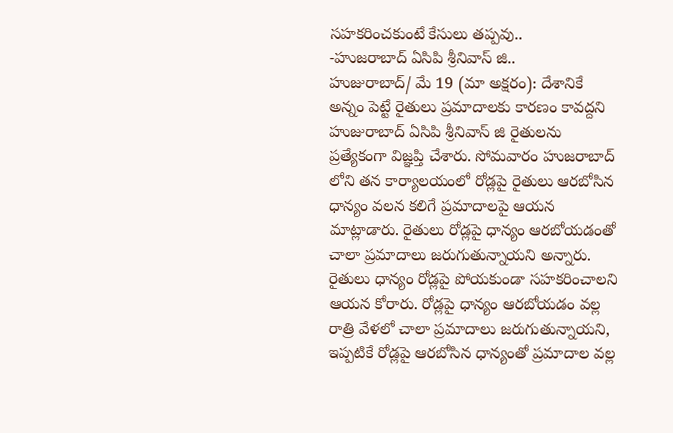సహకరించకుంటే కేసులు తప్పవు..
-హుజరాబాద్ ఏసిపి శ్రీనివాస్ జి..
హుజురాబాద్/ మే 19 (మా అక్షరం): దేశానికే అన్నం పెట్టే రైతులు ప్రమాదాలకు కారణం కావద్దని హుజురాబాద్ ఏసిపి శ్రీనివాస్ జి రైతులను ప్రత్యేకంగా విజ్ఞప్తి చేశారు. సోమవారం హుజరాబాద్ లోని తన కార్యాలయంలో రోడ్లపై రైతులు ఆరబోసిన ధాన్యం వలన కలిగే ప్రమాదాలపై ఆయన మాట్లాడారు. రైతులు రోడ్లపై ధాన్యం ఆరబోయడంతో చాలా ప్రమాదాలు జరుగుతున్నాయని అన్నారు. రైతులు ధాన్యం రోడ్లపై పోయకుండా సహకరించాలని ఆయన కోరారు. రోడ్లపై ధాన్యం ఆరబోయడం వల్ల రాత్రి వేళలో చాలా ప్రమాదాలు జరుగుతున్నాయని, ఇప్పటికే రోడ్లపై ఆరబోసిన ధాన్యంతో ప్రమాదాల వల్ల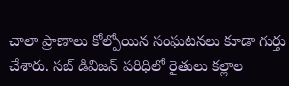చాలా ప్రాణాలు కోల్పోయిన సంఘటనలు కూడా గుర్తు చేశారు. సబ్ డివిజన్ పరిధిలో రైతులు కల్లాల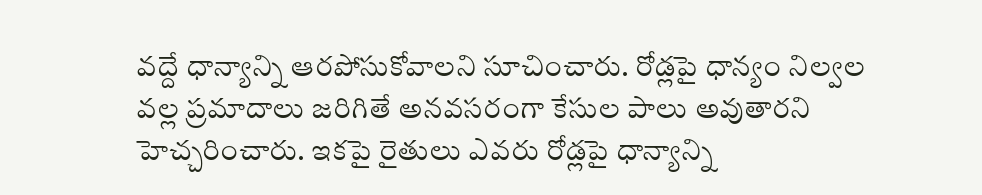వద్దే ధాన్యాన్ని ఆరపోసుకోవాలని సూచించారు. రోడ్లపై ధాన్యం నిల్వల వల్ల ప్రమాదాలు జరిగితే అనవసరంగా కేసుల పాలు అవుతారని హెచ్చరించారు. ఇకపై రైతులు ఎవరు రోడ్లపై ధాన్యాన్ని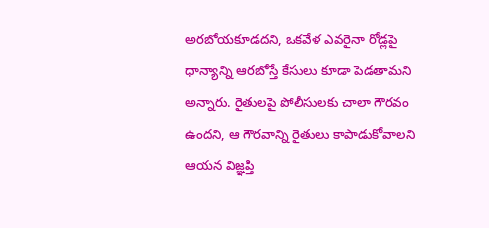అరబోయకూడదని, ఒకవేళ ఎవరైనా రోడ్లపై ధాన్యాన్ని ఆరబోస్తే కేసులు కూడా పెడతామని అన్నారు. రైతులపై పోలీసులకు చాలా గౌరవం ఉందని, ఆ గౌరవాన్ని రైతులు కాపాడుకోవాలని ఆయన విజ్ఞప్తి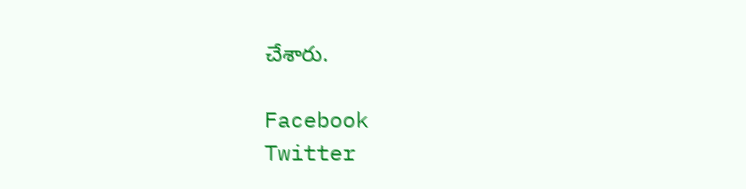చేశారు.

Facebook
Twitter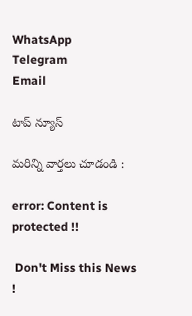WhatsApp
Telegram
Email

టాప్ న్యూస్

మరిన్ని వార్తలు చూడండి :

error: Content is protected !!

 Don't Miss this News !